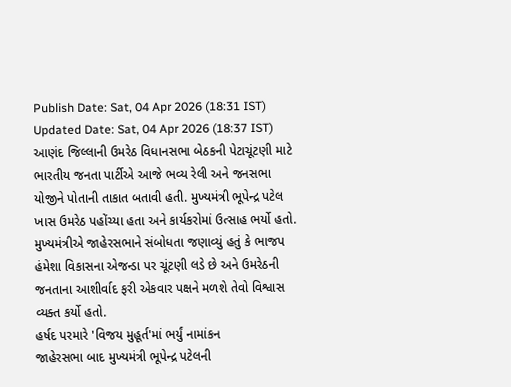Publish Date: Sat, 04 Apr 2026 (18:31 IST)
Updated Date: Sat, 04 Apr 2026 (18:37 IST)
આણંદ જિલ્લાની ઉમરેઠ વિધાનસભા બેઠકની પેટાચૂંટણી માટે ભારતીય જનતા પાર્ટીએ આજે ભવ્ય રેલી અને જનસભા યોજીને પોતાની તાકાત બતાવી હતી. મુખ્યમંત્રી ભૂપેન્દ્ર પટેલ ખાસ ઉમરેઠ પહોંચ્યા હતા અને કાર્યકરોમાં ઉત્સાહ ભર્યો હતો. મુખ્યમંત્રીએ જાહેરસભાને સંબોધતા જણાવ્યું હતું કે ભાજપ હંમેશા વિકાસના એજન્ડા પર ચૂંટણી લડે છે અને ઉમરેઠની જનતાના આશીર્વાદ ફરી એકવાર પક્ષને મળશે તેવો વિશ્વાસ વ્યક્ત કર્યો હતો.
હર્ષદ પરમારે 'વિજય મુહૂર્ત'માં ભર્યું નામાંકન
જાહેરસભા બાદ મુખ્યમંત્રી ભૂપેન્દ્ર પટેલની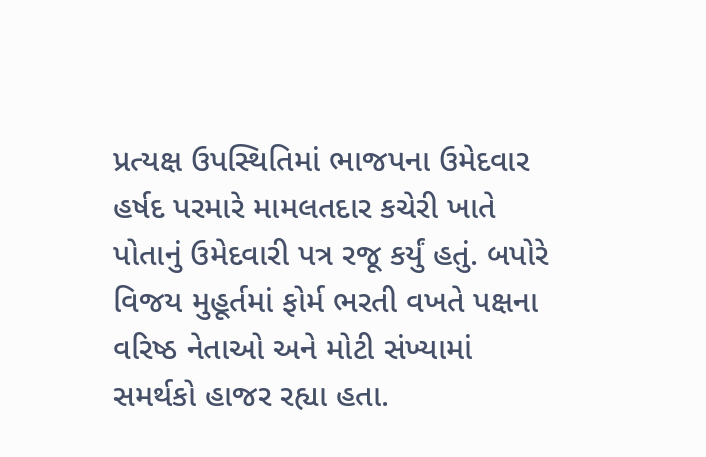પ્રત્યક્ષ ઉપસ્થિતિમાં ભાજપના ઉમેદવાર હર્ષદ પરમારે મામલતદાર કચેરી ખાતે પોતાનું ઉમેદવારી પત્ર રજૂ કર્યું હતું. બપોરે વિજય મુહૂર્તમાં ફોર્મ ભરતી વખતે પક્ષના વરિષ્ઠ નેતાઓ અને મોટી સંખ્યામાં સમર્થકો હાજર રહ્યા હતા.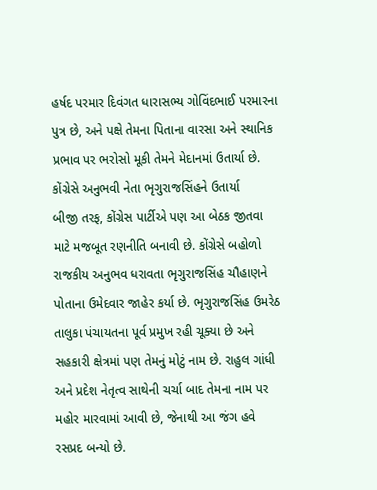હર્ષદ પરમાર દિવંગત ધારાસભ્ય ગોવિંદભાઈ પરમારના પુત્ર છે, અને પક્ષે તેમના પિતાના વારસા અને સ્થાનિક પ્રભાવ પર ભરોસો મૂકી તેમને મેદાનમાં ઉતાર્યા છે.
કોંગ્રેસે અનુભવી નેતા ભૃગુરાજસિંહને ઉતાર્યા
બીજી તરફ, કોંગ્રેસ પાર્ટીએ પણ આ બેઠક જીતવા માટે મજબૂત રણનીતિ બનાવી છે. કોંગ્રેસે બહોળો રાજકીય અનુભવ ધરાવતા ભૃગુરાજસિંહ ચૌહાણને પોતાના ઉમેદવાર જાહેર કર્યા છે. ભૃગુરાજસિંહ ઉમરેઠ તાલુકા પંચાયતના પૂર્વ પ્રમુખ રહી ચૂક્યા છે અને સહકારી ક્ષેત્રમાં પણ તેમનું મોટું નામ છે. રાહુલ ગાંધી અને પ્રદેશ નેતૃત્વ સાથેની ચર્ચા બાદ તેમના નામ પર મહોર મારવામાં આવી છે, જેનાથી આ જંગ હવે રસપ્રદ બન્યો છે.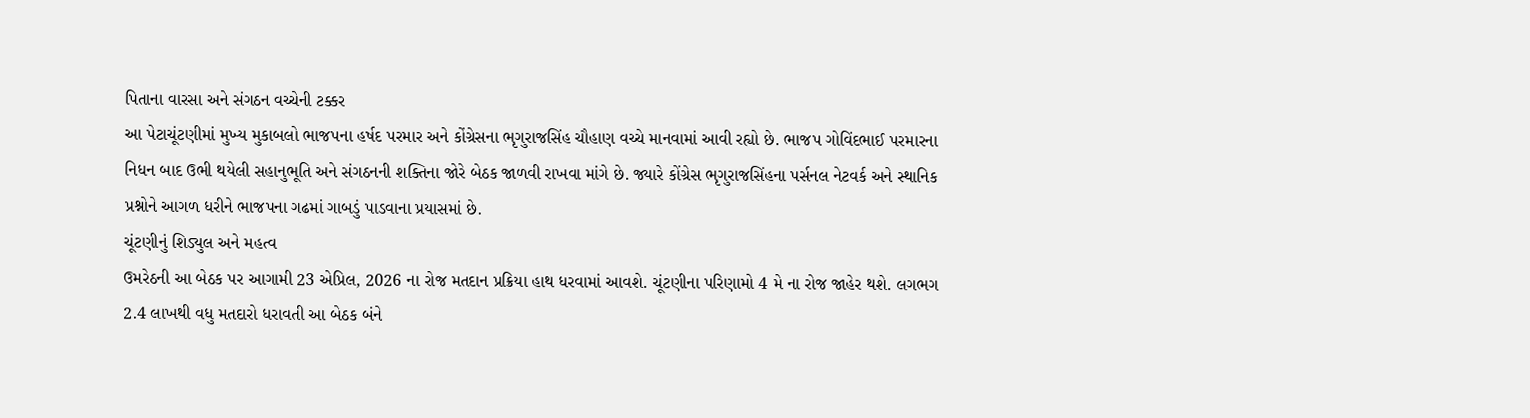પિતાના વારસા અને સંગઠન વચ્ચેની ટક્કર
આ પેટાચૂંટણીમાં મુખ્ય મુકાબલો ભાજપના હર્ષદ પરમાર અને કોંગ્રેસના ભૃગુરાજસિંહ ચૌહાણ વચ્ચે માનવામાં આવી રહ્યો છે. ભાજપ ગોવિંદભાઈ પરમારના નિધન બાદ ઉભી થયેલી સહાનુભૂતિ અને સંગઠનની શક્તિના જોરે બેઠક જાળવી રાખવા માંગે છે. જ્યારે કોંગ્રેસ ભૃગુરાજસિંહના પર્સનલ નેટવર્ક અને સ્થાનિક પ્રશ્નોને આગળ ધરીને ભાજપના ગઢમાં ગાબડું પાડવાના પ્રયાસમાં છે.
ચૂંટણીનું શિડ્યુલ અને મહત્વ
ઉમરેઠની આ બેઠક પર આગામી 23 એપ્રિલ, 2026 ના રોજ મતદાન પ્રક્રિયા હાથ ધરવામાં આવશે. ચૂંટણીના પરિણામો 4 મે ના રોજ જાહેર થશે. લગભગ 2.4 લાખથી વધુ મતદારો ધરાવતી આ બેઠક બંને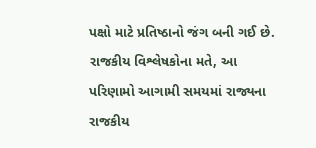પક્ષો માટે પ્રતિષ્ઠાનો જંગ બની ગઈ છે. રાજકીય વિશ્લેષકોના મતે, આ પરિણામો આગામી સમયમાં રાજ્યના રાજકીય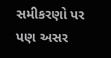સમીકરણો પર પણ અસર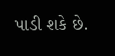પાડી શકે છે.